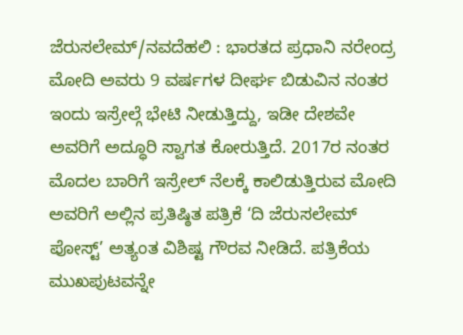ಜೆರುಸಲೇಮ್/ನವದೆಹಲಿ : ಭಾರತದ ಪ್ರಧಾನಿ ನರೇಂದ್ರ ಮೋದಿ ಅವರು 9 ವರ್ಷಗಳ ದೀರ್ಘ ಬಿಡುವಿನ ನಂತರ ಇಂದು ಇಸ್ರೇಲ್ಗೆ ಭೇಟಿ ನೀಡುತ್ತಿದ್ದು, ಇಡೀ ದೇಶವೇ ಅವರಿಗೆ ಅದ್ಧೂರಿ ಸ್ವಾಗತ ಕೋರುತ್ತಿದೆ. 2017ರ ನಂತರ ಮೊದಲ ಬಾರಿಗೆ ಇಸ್ರೇಲ್ ನೆಲಕ್ಕೆ ಕಾಲಿಡುತ್ತಿರುವ ಮೋದಿ ಅವರಿಗೆ ಅಲ್ಲಿನ ಪ್ರತಿಷ್ಠಿತ ಪತ್ರಿಕೆ ‘ದಿ ಜೆರುಸಲೇಮ್ ಪೋಸ್ಟ್’ ಅತ್ಯಂತ ವಿಶಿಷ್ಟ ಗೌರವ ನೀಡಿದೆ. ಪತ್ರಿಕೆಯ ಮುಖಪುಟವನ್ನೇ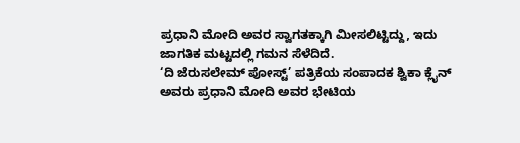ಪ್ರಧಾನಿ ಮೋದಿ ಅವರ ಸ್ವಾಗತಕ್ಕಾಗಿ ಮೀಸಲಿಟ್ಟಿದ್ದು, ಇದು ಜಾಗತಿಕ ಮಟ್ಟದಲ್ಲಿ ಗಮನ ಸೆಳೆದಿದೆ.
‘ದಿ ಜೆರುಸಲೇಮ್ ಪೋಸ್ಟ್’ ಪತ್ರಿಕೆಯ ಸಂಪಾದಕ ಶ್ವಿಕಾ ಕ್ಲೈನ್ ಅವರು ಪ್ರಧಾನಿ ಮೋದಿ ಅವರ ಭೇಟಿಯ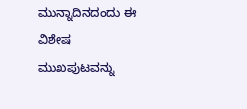ಮುನ್ನಾದಿನದಂದು ಈ ವಿಶೇಷ ಮುಖಪುಟವನ್ನು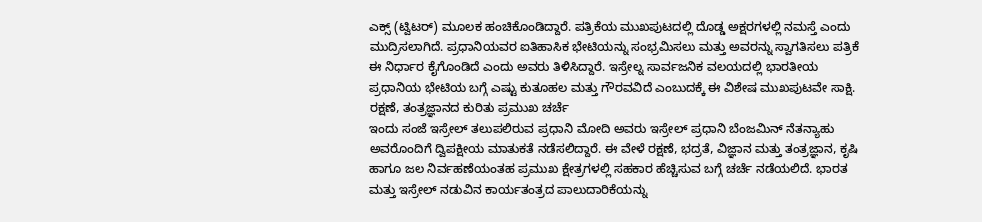ಎಕ್ಸ್ (ಟ್ವಿಟರ್) ಮೂಲಕ ಹಂಚಿಕೊಂಡಿದ್ದಾರೆ. ಪತ್ರಿಕೆಯ ಮುಖಪುಟದಲ್ಲಿ ದೊಡ್ಡ ಅಕ್ಷರಗಳಲ್ಲಿ ನಮಸ್ತೆ ಎಂದು ಮುದ್ರಿಸಲಾಗಿದೆ. ಪ್ರಧಾನಿಯವರ ಐತಿಹಾಸಿಕ ಭೇಟಿಯನ್ನು ಸಂಭ್ರಮಿಸಲು ಮತ್ತು ಅವರನ್ನು ಸ್ವಾಗತಿಸಲು ಪತ್ರಿಕೆ ಈ ನಿರ್ಧಾರ ಕೈಗೊಂಡಿದೆ ಎಂದು ಅವರು ತಿಳಿಸಿದ್ದಾರೆ. ಇಸ್ರೇಲ್ನ ಸಾರ್ವಜನಿಕ ವಲಯದಲ್ಲಿ ಭಾರತೀಯ ಪ್ರಧಾನಿಯ ಭೇಟಿಯ ಬಗ್ಗೆ ಎಷ್ಟು ಕುತೂಹಲ ಮತ್ತು ಗೌರವವಿದೆ ಎಂಬುದಕ್ಕೆ ಈ ವಿಶೇಷ ಮುಖಪುಟವೇ ಸಾಕ್ಷಿ.
ರಕ್ಷಣೆ, ತಂತ್ರಜ್ಞಾನದ ಕುರಿತು ಪ್ರಮುಖ ಚರ್ಚೆ
ಇಂದು ಸಂಜೆ ಇಸ್ರೇಲ್ ತಲುಪಲಿರುವ ಪ್ರಧಾನಿ ಮೋದಿ ಅವರು ಇಸ್ರೇಲ್ ಪ್ರಧಾನಿ ಬೆಂಜಮಿನ್ ನೆತನ್ಯಾಹು ಅವರೊಂದಿಗೆ ದ್ವಿಪಕ್ಷೀಯ ಮಾತುಕತೆ ನಡೆಸಲಿದ್ದಾರೆ. ಈ ವೇಳೆ ರಕ್ಷಣೆ, ಭದ್ರತೆ, ವಿಜ್ಞಾನ ಮತ್ತು ತಂತ್ರಜ್ಞಾನ, ಕೃಷಿ ಹಾಗೂ ಜಲ ನಿರ್ವಹಣೆಯಂತಹ ಪ್ರಮುಖ ಕ್ಷೇತ್ರಗಳಲ್ಲಿ ಸಹಕಾರ ಹೆಚ್ಚಿಸುವ ಬಗ್ಗೆ ಚರ್ಚೆ ನಡೆಯಲಿದೆ. ಭಾರತ ಮತ್ತು ಇಸ್ರೇಲ್ ನಡುವಿನ ಕಾರ್ಯತಂತ್ರದ ಪಾಲುದಾರಿಕೆಯನ್ನು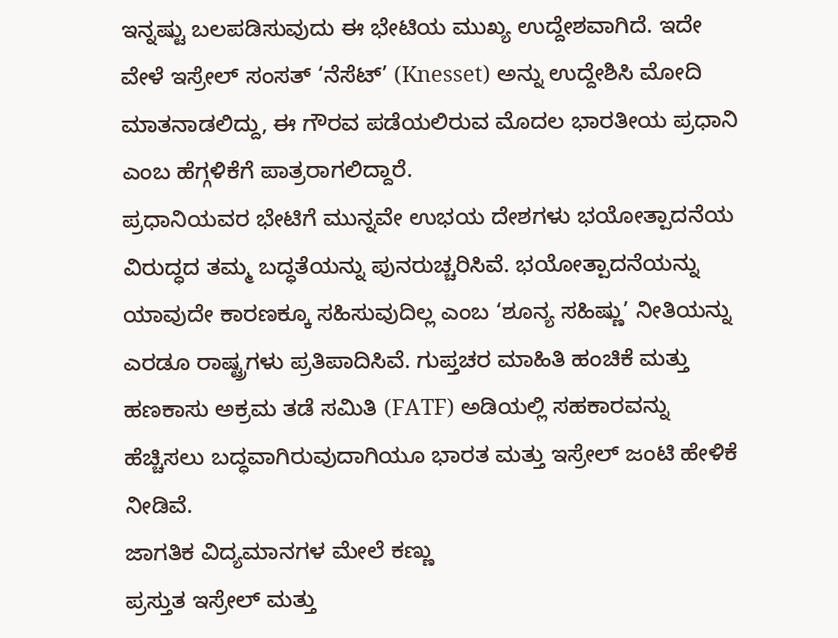ಇನ್ನಷ್ಟು ಬಲಪಡಿಸುವುದು ಈ ಭೇಟಿಯ ಮುಖ್ಯ ಉದ್ದೇಶವಾಗಿದೆ. ಇದೇ ವೇಳೆ ಇಸ್ರೇಲ್ ಸಂಸತ್ ‘ನೆಸೆಟ್’ (Knesset) ಅನ್ನು ಉದ್ದೇಶಿಸಿ ಮೋದಿ ಮಾತನಾಡಲಿದ್ದು, ಈ ಗೌರವ ಪಡೆಯಲಿರುವ ಮೊದಲ ಭಾರತೀಯ ಪ್ರಧಾನಿ ಎಂಬ ಹೆಗ್ಗಳಿಕೆಗೆ ಪಾತ್ರರಾಗಲಿದ್ದಾರೆ.
ಪ್ರಧಾನಿಯವರ ಭೇಟಿಗೆ ಮುನ್ನವೇ ಉಭಯ ದೇಶಗಳು ಭಯೋತ್ಪಾದನೆಯ ವಿರುದ್ಧದ ತಮ್ಮ ಬದ್ಧತೆಯನ್ನು ಪುನರುಚ್ಚರಿಸಿವೆ. ಭಯೋತ್ಪಾದನೆಯನ್ನು ಯಾವುದೇ ಕಾರಣಕ್ಕೂ ಸಹಿಸುವುದಿಲ್ಲ ಎಂಬ ‘ಶೂನ್ಯ ಸಹಿಷ್ಣು’ ನೀತಿಯನ್ನು ಎರಡೂ ರಾಷ್ಟ್ರಗಳು ಪ್ರತಿಪಾದಿಸಿವೆ. ಗುಪ್ತಚರ ಮಾಹಿತಿ ಹಂಚಿಕೆ ಮತ್ತು ಹಣಕಾಸು ಅಕ್ರಮ ತಡೆ ಸಮಿತಿ (FATF) ಅಡಿಯಲ್ಲಿ ಸಹಕಾರವನ್ನು ಹೆಚ್ಚಿಸಲು ಬದ್ಧವಾಗಿರುವುದಾಗಿಯೂ ಭಾರತ ಮತ್ತು ಇಸ್ರೇಲ್ ಜಂಟಿ ಹೇಳಿಕೆ ನೀಡಿವೆ.
ಜಾಗತಿಕ ವಿದ್ಯಮಾನಗಳ ಮೇಲೆ ಕಣ್ಣು
ಪ್ರಸ್ತುತ ಇಸ್ರೇಲ್ ಮತ್ತು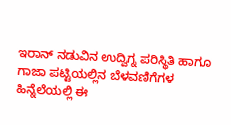ಇರಾನ್ ನಡುವಿನ ಉದ್ವಿಗ್ನ ಪರಿಸ್ಥಿತಿ ಹಾಗೂ ಗಾಜಾ ಪಟ್ಟಿಯಲ್ಲಿನ ಬೆಳವಣಿಗೆಗಳ ಹಿನ್ನೆಲೆಯಲ್ಲಿ ಈ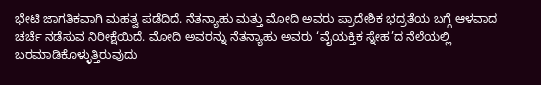ಭೇಟಿ ಜಾಗತಿಕವಾಗಿ ಮಹತ್ವ ಪಡೆದಿದೆ. ನೆತನ್ಯಾಹು ಮತ್ತು ಮೋದಿ ಅವರು ಪ್ರಾದೇಶಿಕ ಭದ್ರತೆಯ ಬಗ್ಗೆ ಆಳವಾದ ಚರ್ಚೆ ನಡೆಸುವ ನಿರೀಕ್ಷೆಯಿದೆ. ಮೋದಿ ಅವರನ್ನು ನೆತನ್ಯಾಹು ಅವರು ‘ವೈಯಕ್ತಿಕ ಸ್ನೇಹ’ದ ನೆಲೆಯಲ್ಲಿ ಬರಮಾಡಿಕೊಳ್ಳುತ್ತಿರುವುದು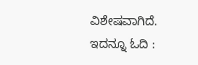ವಿಶೇಷವಾಗಿದೆ.
ಇದನ್ನೂ ಓದಿ :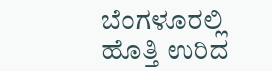ಬೆಂಗಳೂರಲ್ಲಿ ಹೊತ್ತಿ ಉರಿದ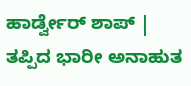ಹಾರ್ಡ್ವೇರ್ ಶಾಪ್ | ತಪ್ಪಿದ ಭಾರೀ ಅನಾಹುತ